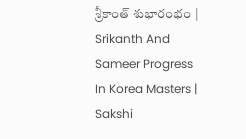శ్రీకాంత్‌ శుభారంభం | Srikanth And Sameer Progress In Korea Masters | Sakshi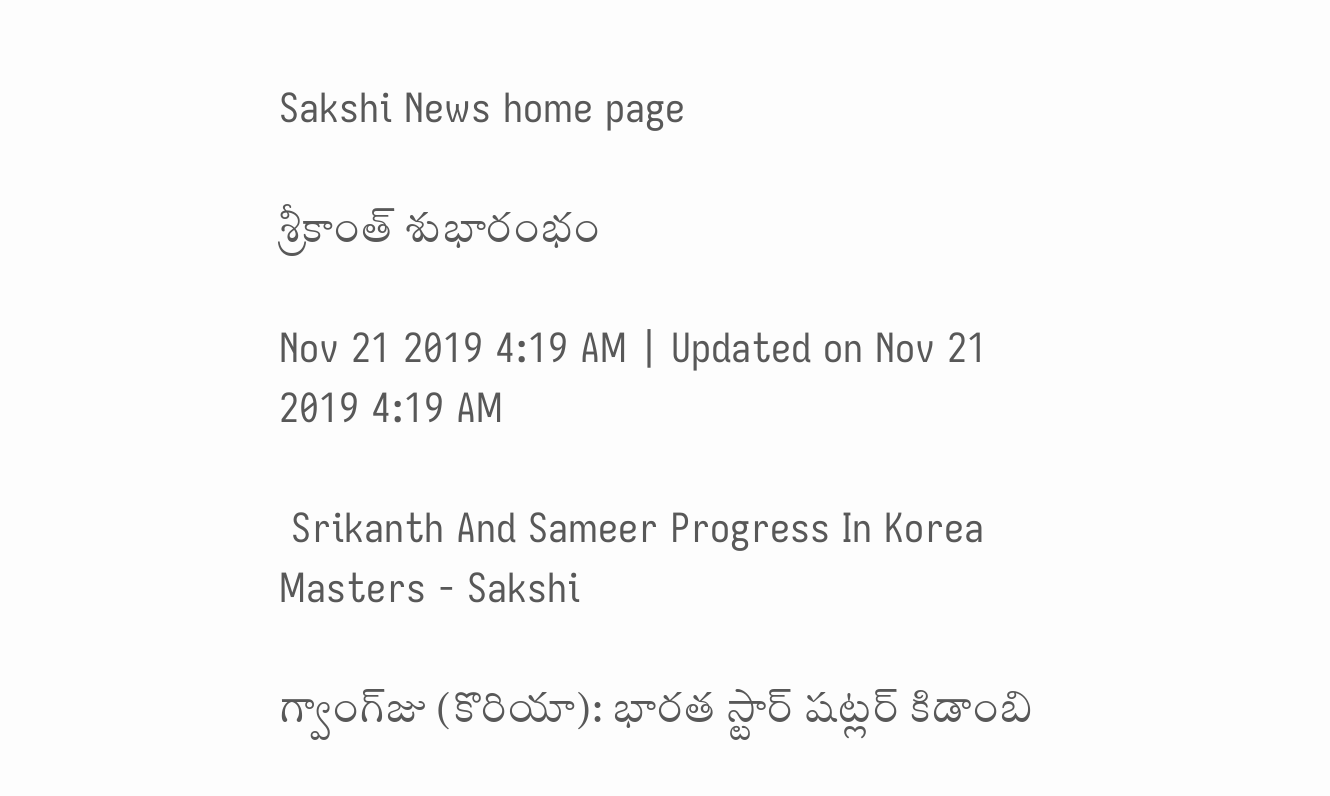Sakshi News home page

శ్రీకాంత్‌ శుభారంభం

Nov 21 2019 4:19 AM | Updated on Nov 21 2019 4:19 AM

 Srikanth And Sameer Progress In Korea Masters - Sakshi

గ్వాంగ్‌జు (కొరియా): భారత స్టార్‌ షట్లర్‌ కిడాంబి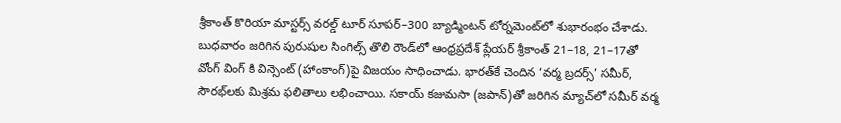శ్రీకాంత్‌ కొరియా మాస్టర్స్‌ వరల్డ్‌ టూర్‌ సూపర్‌–300 బ్యాడ్మింటన్‌ టోర్నమెంట్‌లో శుభారంభం చేశాడు. బుధవారం జరిగిన పురుషుల సింగిల్స్‌ తొలి రౌండ్‌లో ఆంధ్రప్రదేశ్‌ ప్లేయర్‌ శ్రీకాంత్‌ 21–18, 21–17తో వోంగ్‌ వింగ్‌ కి విన్సెంట్‌ (హాంకాంగ్‌)పై విజయం సాధించాడు. భారత్‌కే చెందిన ‘వర్మ బ్రదర్స్‌’ సమీర్, సౌరభ్‌లకు మిశ్రమ ఫలితాలు లభించాయి. సకాయ్‌ కజుమసా (జపాన్‌)తో జరిగిన మ్యాచ్‌లో సమీర్‌ వర్మ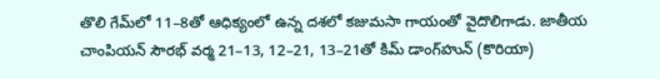తొలి గేమ్‌లో 11–8తో ఆధిక్యంలో ఉన్న దశలో కజుమసా గాయంతో వైదొలిగాడు. జాతీయ చాంపియన్‌ సౌరభ్‌ వర్మ 21–13, 12–21, 13–21తో కిమ్‌ డాంగ్‌హున్‌ (కొరియా)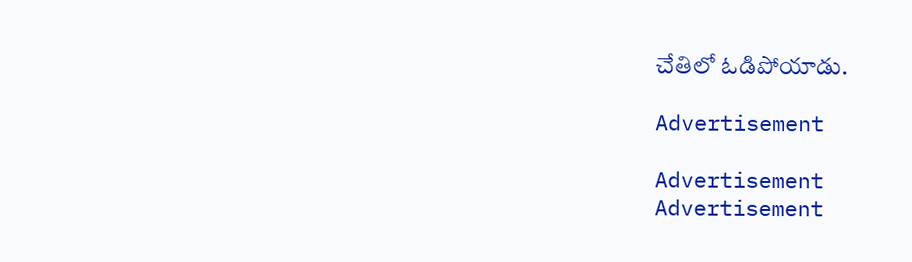చేతిలో ఓడిపోయాడు.

Advertisement

Advertisement
Advertisement